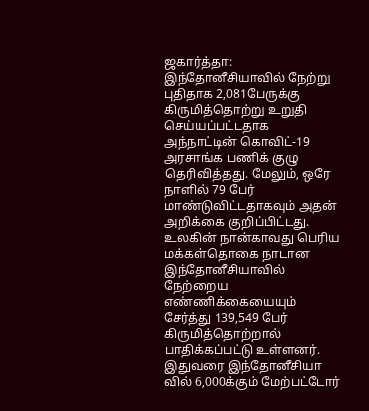ஜகார்த்தா: இந்தோனீசியாவில் நேற்று புதிதாக 2,081பேருக்கு கிருமித்தொற்று உறுதி செய்யப்பட்டதாக அந்நாட்டின் கொவிட்-19 அரசாங்க பணிக் குழு தெரிவித்தது. மேலும், ஒரே நாளில் 79 பேர் மாண்டுவிட்டதாகவும் அதன் அறிக்கை குறிப்பிட்டது. உலகின் நான்காவது பெரிய மக்கள்தொகை நாடான இந்தோனீசியாவில் நேற்றைய எண்ணிக்கையையும் சேர்த்து 139,549 பேர் கிருமித்தொற்றால் பாதிக்கப்பட்டு உள்ளனர்.
இதுவரை இந்தோனீசியா வில் 6,000க்கும் மேற்பட்டோர்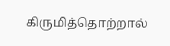கிருமித்தொற்றால்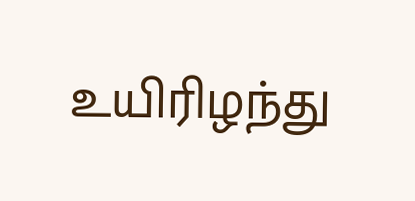உயிரிழந்து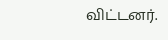விட்டனர்.